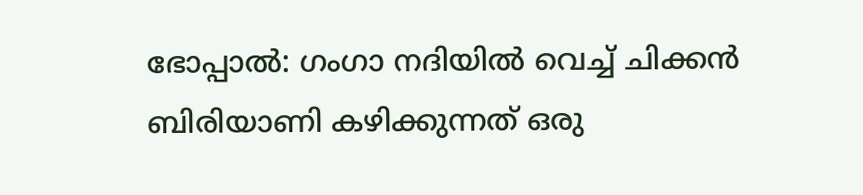ഭോപ്പാൽ: ഗംഗാ നദിയിൽ വെച്ച് ചിക്കൻ ബിരിയാണി കഴിക്കുന്നത് ഒരു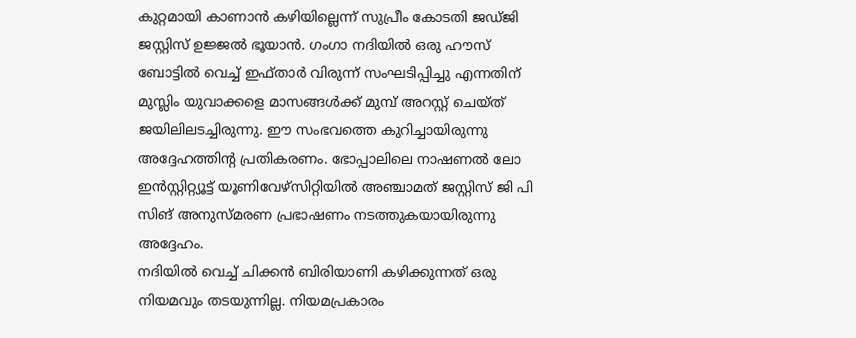കുറ്റമായി കാണാൻ കഴിയില്ലെന്ന് സുപ്രീം കോടതി ജഡ്ജി ജസ്റ്റിസ് ഉജ്ജൽ ഭൂയാൻ. ഗംഗാ നദിയിൽ ഒരു ഹൗസ് ബോട്ടിൽ വെച്ച് ഇഫ്താർ വിരുന്ന് സംഘടിപ്പിച്ചു എന്നതിന് മുസ്ലിം യുവാക്കളെ മാസങ്ങൾക്ക് മുമ്പ് അറസ്റ്റ് ചെയ്ത് ജയിലിലടച്ചിരുന്നു. ഈ സംഭവത്തെ കുറിച്ചായിരുന്നു അദ്ദേഹത്തിന്റ പ്രതികരണം. ഭോപ്പാലിലെ നാഷണൽ ലോ ഇൻസ്റ്റിറ്റ്യൂട്ട് യൂണിവേഴ്സിറ്റിയിൽ അഞ്ചാമത് ജസ്റ്റിസ് ജി പി സിങ് അനുസ്മരണ പ്രഭാഷണം നടത്തുകയായിരുന്നു അദ്ദേഹം.
നദിയിൽ വെച്ച് ചിക്കൻ ബിരിയാണി കഴിക്കുന്നത് ഒരു നിയമവും തടയുന്നില്ല. നിയമപ്രകാരം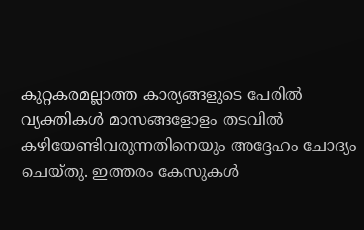കുറ്റകരമല്ലാത്ത കാര്യങ്ങളുടെ പേരിൽ വ്യക്തികൾ മാസങ്ങളോളം തടവിൽ കഴിയേണ്ടിവരുന്നതിനെയും അദ്ദേഹം ചോദ്യം ചെയ്തു. ഇത്തരം കേസുകൾ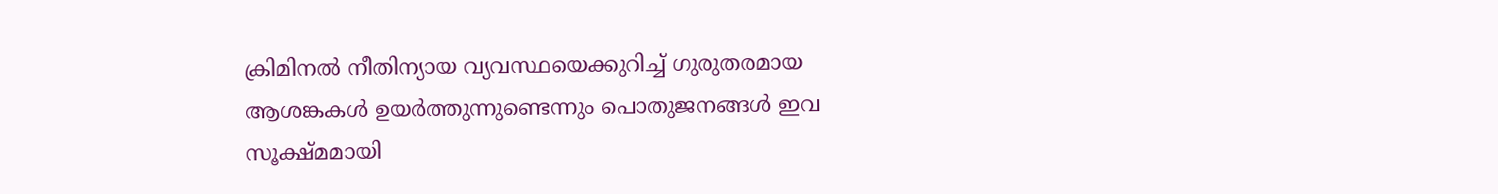ക്രിമിനൽ നീതിന്യായ വ്യവസ്ഥയെക്കുറിച്ച് ഗുരുതരമായ ആശങ്കകൾ ഉയർത്തുന്നുണ്ടെന്നും പൊതുജനങ്ങൾ ഇവ സൂക്ഷ്മമായി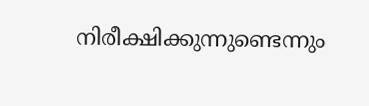നിരീക്ഷിക്കുന്നുണ്ടെന്നും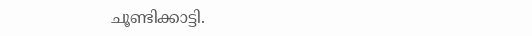ചൂണ്ടിക്കാട്ടി.